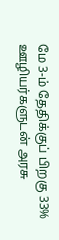மே 3-ம் தேதிக்குப் பிறகு 33% ஊழியர்களுடன் அரசு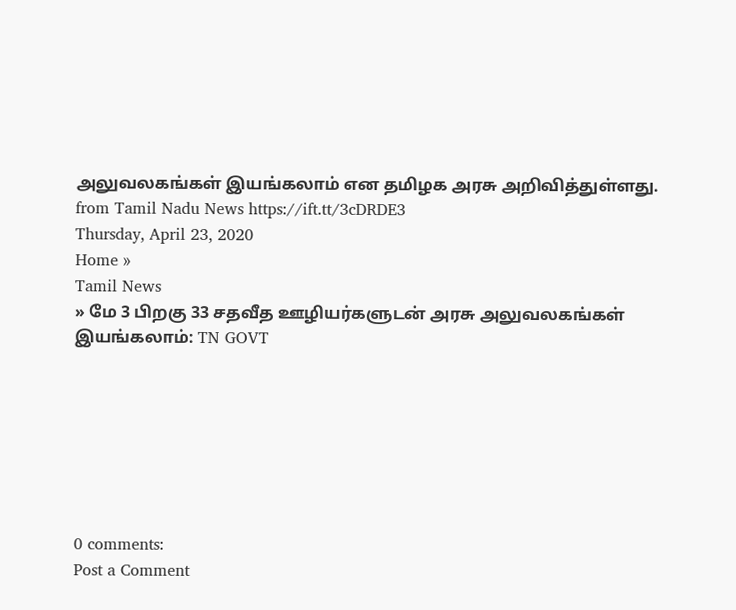அலுவலகங்கள் இயங்கலாம் என தமிழக அரசு அறிவித்துள்ளது.
from Tamil Nadu News https://ift.tt/3cDRDE3
Thursday, April 23, 2020
Home »
Tamil News
» மே 3 பிறகு 33 சதவீத ஊழியர்களுடன் அரசு அலுவலகங்கள் இயங்கலாம்: TN GOVT







0 comments:
Post a Comment